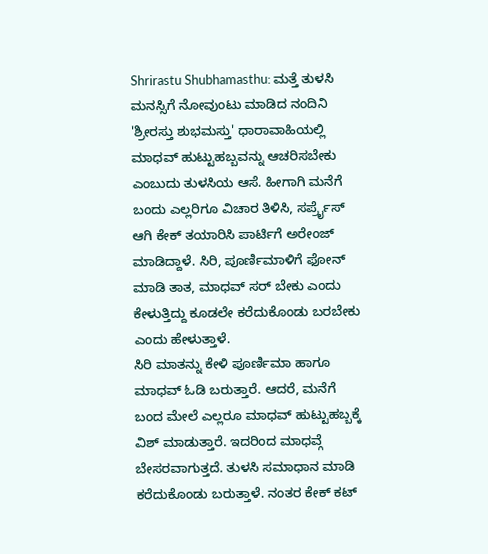Shrirastu Shubhamasthu: ಮತ್ತೆ ತುಳಸಿ ಮನಸ್ಸಿಗೆ ನೋವುಂಟು ಮಾಡಿದ ನಂದಿನಿ
'ಶ್ರೀರಸ್ತು ಶುಭಮಸ್ತು' ಧಾರಾವಾಹಿಯಲ್ಲಿ ಮಾಧವ್ ಹುಟ್ಟುಹಬ್ಬವನ್ನು ಆಚರಿಸಬೇಕು ಎಂಬುದು ತುಳಸಿಯ ಆಸೆ. ಹೀಗಾಗಿ ಮನೆಗೆ ಬಂದು ಎಲ್ಲರಿಗೂ ವಿಚಾರ ತಿಳಿಸಿ, ಸರ್ಪ್ರೈಸ್ ಆಗಿ ಕೇಕ್ ತಯಾರಿಸಿ ಪಾರ್ಟಿಗೆ ಅರೇಂಜ್ ಮಾಡಿದ್ದಾಳೆ. ಸಿರಿ, ಪೂರ್ಣಿಮಾಳಿಗೆ ಫೋನ್ ಮಾಡಿ ತಾತ, ಮಾಧವ್ ಸರ್ ಬೇಕು ಎಂದು ಕೇಳುತ್ತಿದ್ದು ಕೂಡಲೇ ಕರೆದುಕೊಂಡು ಬರಬೇಕು ಎಂದು ಹೇಳುತ್ತಾಳೆ.
ಸಿರಿ ಮಾತನ್ನು ಕೇಳಿ ಪೂರ್ಣಿಮಾ ಹಾಗೂ ಮಾಧವ್ ಓಡಿ ಬರುತ್ತಾರೆ. ಆದರೆ, ಮನೆಗೆ ಬಂದ ಮೇಲೆ ಎಲ್ಲರೂ ಮಾಧವ್ ಹುಟ್ಟುಹಬ್ಬಕ್ಕೆ ವಿಶ್ ಮಾಡುತ್ತಾರೆ. ಇದರಿಂದ ಮಾಧವ್ಗೆ ಬೇಸರವಾಗುತ್ತದೆ. ತುಳಸಿ ಸಮಾಧಾನ ಮಾಡಿ ಕರೆದುಕೊಂಡು ಬರುತ್ತಾಳೆ. ನಂತರ ಕೇಕ್ ಕಟ್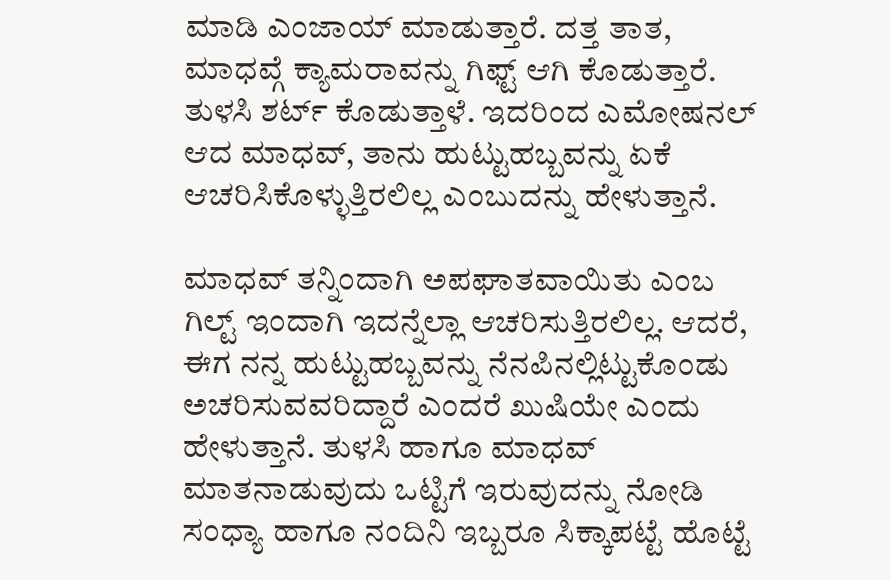ಮಾಡಿ ಎಂಜಾಯ್ ಮಾಡುತ್ತಾರೆ. ದತ್ತ ತಾತ, ಮಾಧವ್ಗೆ ಕ್ಯಾಮರಾವನ್ನು ಗಿಫ್ಟ್ ಆಗಿ ಕೊಡುತ್ತಾರೆ. ತುಳಸಿ ಶರ್ಟ್ ಕೊಡುತ್ತಾಳೆ. ಇದರಿಂದ ಎಮೋಷನಲ್ ಆದ ಮಾಧವ್, ತಾನು ಹುಟ್ಟುಹಬ್ಬವನ್ನು ಏಕೆ ಆಚರಿಸಿಕೊಳ್ಳುತ್ತಿರಲಿಲ್ಲ ಎಂಬುದನ್ನು ಹೇಳುತ್ತಾನೆ.

ಮಾಧವ್ ತನ್ನಿಂದಾಗಿ ಅಪಘಾತವಾಯಿತು ಎಂಬ ಗಿಲ್ಟ್ ಇಂದಾಗಿ ಇದನ್ನೆಲ್ಲಾ ಆಚರಿಸುತ್ತಿರಲಿಲ್ಲ. ಆದರೆ, ಈಗ ನನ್ನ ಹುಟ್ಟುಹಬ್ಬವನ್ನು ನೆನಪಿನಲ್ಲಿಟ್ಟುಕೊಂಡು ಅಚರಿಸುವವರಿದ್ದಾರೆ ಎಂದರೆ ಖುಷಿಯೇ ಎಂದು ಹೇಳುತ್ತಾನೆ. ತುಳಸಿ ಹಾಗೂ ಮಾಧವ್ ಮಾತನಾಡುವುದು ಒಟ್ಟಿಗೆ ಇರುವುದನ್ನು ನೋಡಿ ಸಂಧ್ಯಾ ಹಾಗೂ ನಂದಿನಿ ಇಬ್ಬರೂ ಸಿಕ್ಕಾಪಟ್ಟೆ ಹೊಟ್ಟೆ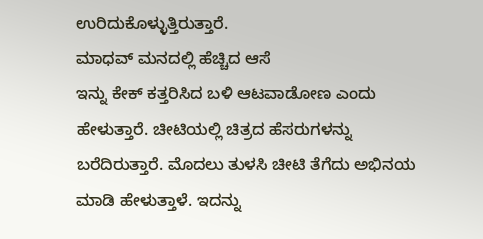ಉರಿದುಕೊಳ್ಳುತ್ತಿರುತ್ತಾರೆ.
ಮಾಧವ್ ಮನದಲ್ಲಿ ಹೆಚ್ಚಿದ ಆಸೆ
ಇನ್ನು ಕೇಕ್ ಕತ್ತರಿಸಿದ ಬಳಿ ಆಟವಾಡೋಣ ಎಂದು ಹೇಳುತ್ತಾರೆ. ಚೀಟಿಯಲ್ಲಿ ಚಿತ್ರದ ಹೆಸರುಗಳನ್ನು ಬರೆದಿರುತ್ತಾರೆ. ಮೊದಲು ತುಳಸಿ ಚೀಟಿ ತೆಗೆದು ಅಭಿನಯ ಮಾಡಿ ಹೇಳುತ್ತಾಳೆ. ಇದನ್ನು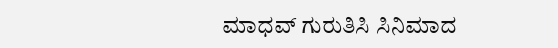ಮಾಧವ್ ಗುರುತಿಸಿ ಸಿನಿಮಾದ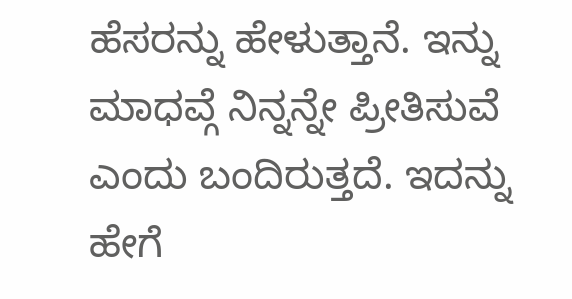ಹೆಸರನ್ನು ಹೇಳುತ್ತಾನೆ. ಇನ್ನು ಮಾಧವ್ಗೆ ನಿನ್ನನ್ನೇ ಪ್ರೀತಿಸುವೆ ಎಂದು ಬಂದಿರುತ್ತದೆ. ಇದನ್ನು ಹೇಗೆ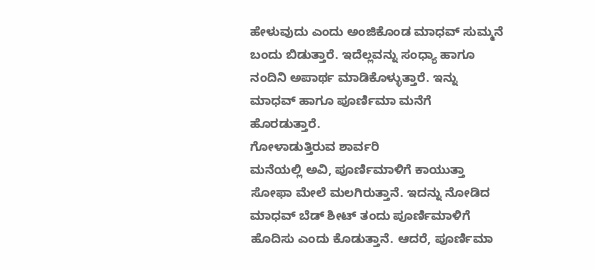ಹೇಳುವುದು ಎಂದು ಅಂಜಿಕೊಂಡ ಮಾಧವ್ ಸುಮ್ಮನೆ ಬಂದು ಬಿಡುತ್ತಾರೆ. ಇದೆಲ್ಲವನ್ನು ಸಂಧ್ಯಾ ಹಾಗೂ ನಂದಿನಿ ಅಪಾರ್ಥ ಮಾಡಿಕೊಳ್ಳುತ್ತಾರೆ. ಇನ್ನು ಮಾಧವ್ ಹಾಗೂ ಪೂರ್ಣಿಮಾ ಮನೆಗೆ ಹೊರಡುತ್ತಾರೆ.
ಗೋಳಾಡುತ್ತಿರುವ ಶಾರ್ವರಿ
ಮನೆಯಲ್ಲಿ ಅವಿ, ಪೂರ್ಣಿಮಾಳಿಗೆ ಕಾಯುತ್ತಾ ಸೋಫಾ ಮೇಲೆ ಮಲಗಿರುತ್ತಾನೆ. ಇದನ್ನು ನೋಡಿದ ಮಾಧವ್ ಬೆಡ್ ಶೀಟ್ ತಂದು ಪೂರ್ಣಿಮಾಳಿಗೆ ಹೊದಿಸು ಎಂದು ಕೊಡುತ್ತಾನೆ. ಆದರೆ, ಪೂರ್ಣಿಮಾ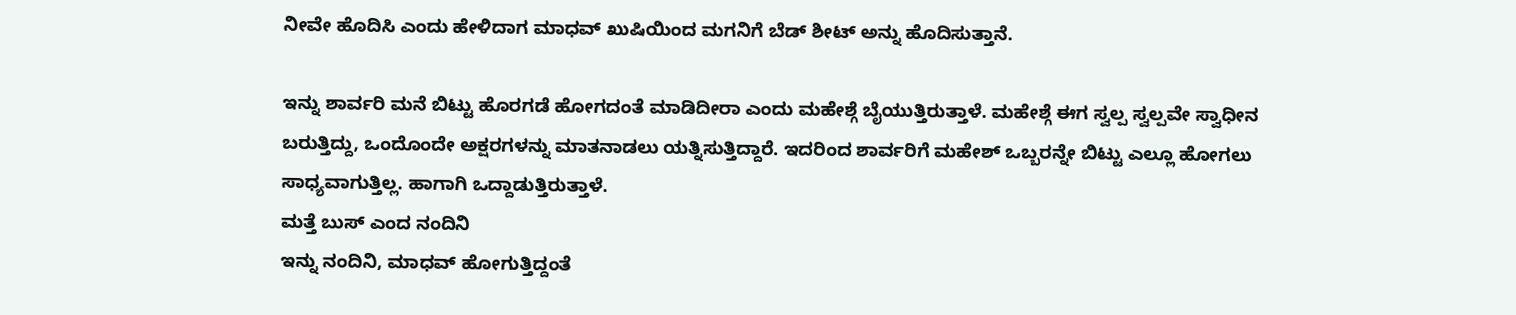ನೀವೇ ಹೊದಿಸಿ ಎಂದು ಹೇಳಿದಾಗ ಮಾಧವ್ ಖುಷಿಯಿಂದ ಮಗನಿಗೆ ಬೆಡ್ ಶೀಟ್ ಅನ್ನು ಹೊದಿಸುತ್ತಾನೆ.

ಇನ್ನು ಶಾರ್ವರಿ ಮನೆ ಬಿಟ್ಟು ಹೊರಗಡೆ ಹೋಗದಂತೆ ಮಾಡಿದೀರಾ ಎಂದು ಮಹೇಶ್ಗೆ ಬೈಯುತ್ತಿರುತ್ತಾಳೆ. ಮಹೇಶ್ಗೆ ಈಗ ಸ್ವಲ್ಪ ಸ್ವಲ್ಪವೇ ಸ್ವಾಧೀನ ಬರುತ್ತಿದ್ದು, ಒಂದೊಂದೇ ಅಕ್ಷರಗಳನ್ನು ಮಾತನಾಡಲು ಯತ್ನಿಸುತ್ತಿದ್ದಾರೆ. ಇದರಿಂದ ಶಾರ್ವರಿಗೆ ಮಹೇಶ್ ಒಬ್ಬರನ್ನೇ ಬಿಟ್ಟು ಎಲ್ಲೂ ಹೋಗಲು ಸಾಧ್ಯವಾಗುತ್ತಿಲ್ಲ. ಹಾಗಾಗಿ ಒದ್ದಾಡುತ್ತಿರುತ್ತಾಳೆ.
ಮತ್ತೆ ಬುಸ್ ಎಂದ ನಂದಿನಿ
ಇನ್ನು ನಂದಿನಿ, ಮಾಧವ್ ಹೋಗುತ್ತಿದ್ದಂತೆ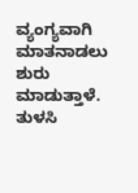ವ್ಯಂಗ್ಯವಾಗಿ ಮಾತನಾಡಲು ಶುರು ಮಾಡುತ್ತಾಳೆ. ತುಳಸಿ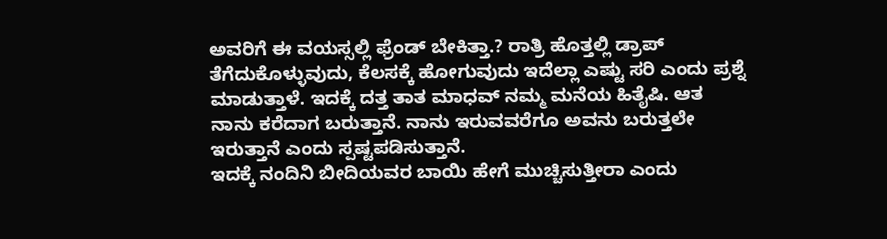ಅವರಿಗೆ ಈ ವಯಸ್ಸಲ್ಲಿ ಫ್ರೆಂಡ್ ಬೇಕಿತ್ತಾ.? ರಾತ್ರಿ ಹೊತ್ತಲ್ಲಿ ಡ್ರಾಪ್ ತೆಗೆದುಕೊಳ್ಳುವುದು, ಕೆಲಸಕ್ಕೆ ಹೋಗುವುದು ಇದೆಲ್ಲಾ ಎಷ್ಟು ಸರಿ ಎಂದು ಪ್ರಶ್ನೆ ಮಾಡುತ್ತಾಳೆ. ಇದಕ್ಕೆ ದತ್ತ ತಾತ ಮಾಧವ್ ನಮ್ಮ ಮನೆಯ ಹಿತೈಷಿ. ಆತ ನಾನು ಕರೆದಾಗ ಬರುತ್ತಾನೆ. ನಾನು ಇರುವವರೆಗೂ ಅವನು ಬರುತ್ತಲೇ ಇರುತ್ತಾನೆ ಎಂದು ಸ್ಪಷ್ಟಪಡಿಸುತ್ತಾನೆ.
ಇದಕ್ಕೆ ನಂದಿನಿ ಬೀದಿಯವರ ಬಾಯಿ ಹೇಗೆ ಮುಚ್ಚಿಸುತ್ತೀರಾ ಎಂದು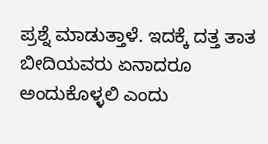ಪ್ರಶ್ನೆ ಮಾಡುತ್ತಾಳೆ. ಇದಕ್ಕೆ ದತ್ತ ತಾತ ಬೀದಿಯವರು ಏನಾದರೂ ಅಂದುಕೊಳ್ಳಲಿ ಎಂದು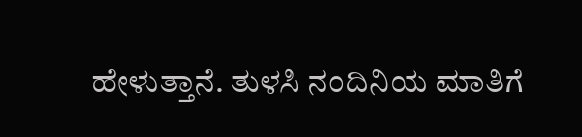ಹೇಳುತ್ತಾನೆ. ತುಳಸಿ ನಂದಿನಿಯ ಮಾತಿಗೆ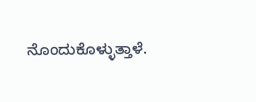ನೊಂದುಕೊಳ್ಳುತ್ತಾಳೆ.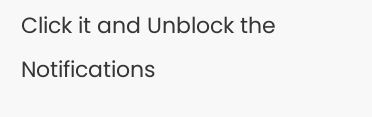Click it and Unblock the Notifications